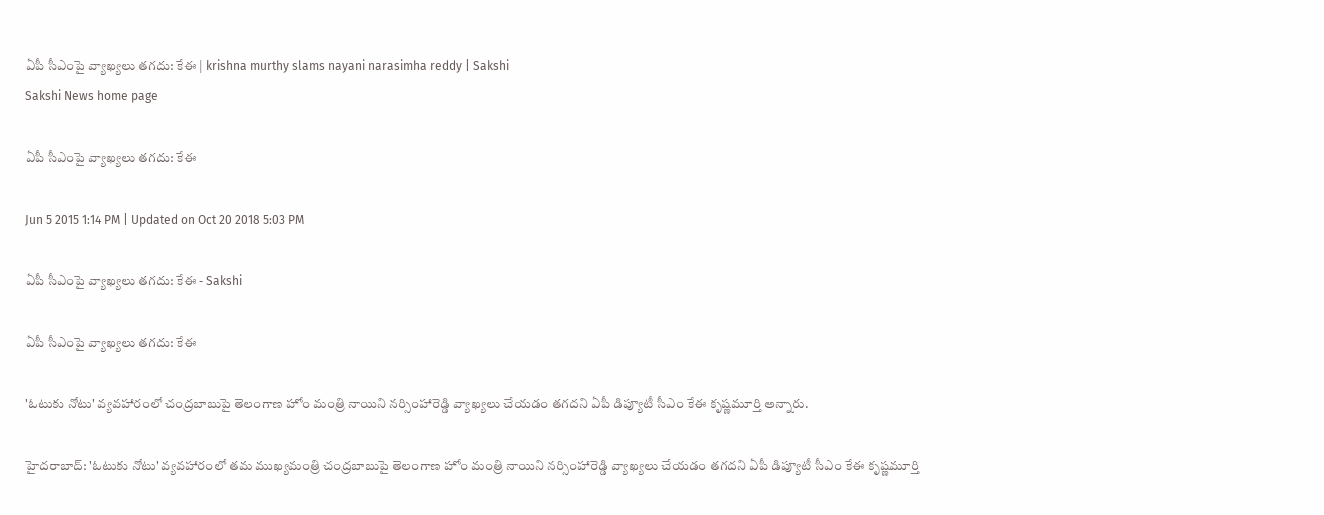ఏపీ సీఎంపై వ్యాఖ్యలు తగదు: కేఈ | krishna murthy slams nayani narasimha reddy | Sakshi
Sakshi News home page

ఏపీ సీఎంపై వ్యాఖ్యలు తగదు: కేఈ

Jun 5 2015 1:14 PM | Updated on Oct 20 2018 5:03 PM

ఏపీ సీఎంపై వ్యాఖ్యలు తగదు: కేఈ - Sakshi

ఏపీ సీఎంపై వ్యాఖ్యలు తగదు: కేఈ

'ఓటుకు నోటు' వ్యవహారంలో చంద్రబాబుపై తెలంగాణ హోం మంత్రి నాయిని నర్సింహారెడ్డి వ్యాఖ్యలు చేయడం తగదని ఏపీ డిప్యూటీ సీఎం కేఈ కృష్ణమూర్తి అన్నారు.

హైదరాబాద్: 'ఓటుకు నోటు' వ్యవహారంలో తమ ముఖ్యమంత్రి చంద్రబాబుపై తెలంగాణ హోం మంత్రి నాయిని నర్సింహారెడ్డి వ్యాఖ్యలు చేయడం తగదని ఏపీ డిప్యూటీ సీఎం కేఈ కృష్ణమూర్తి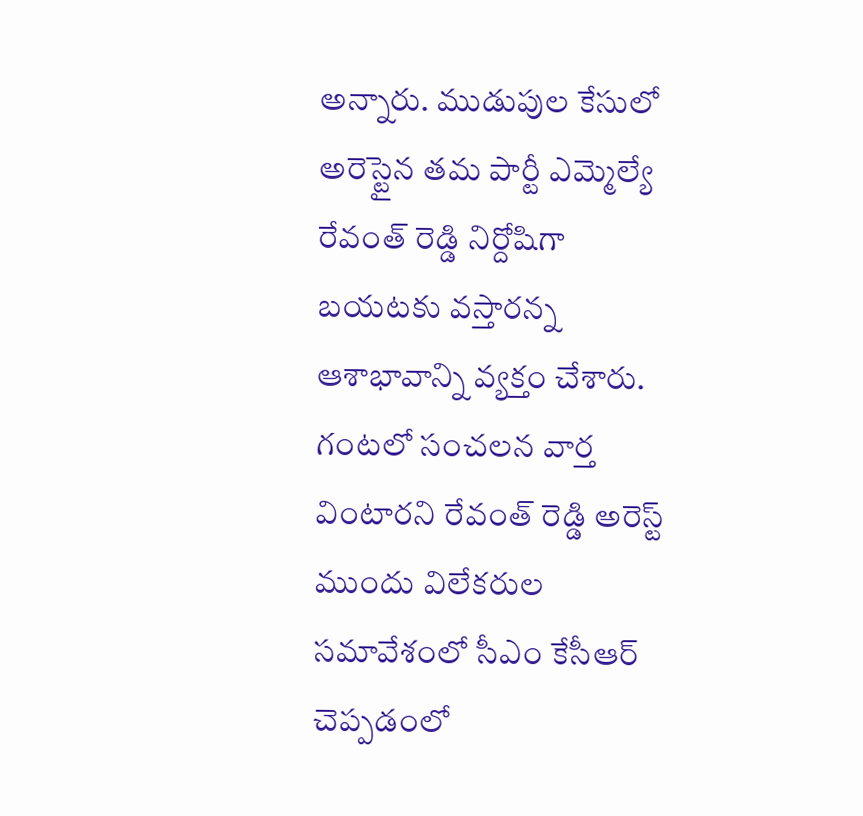అన్నారు. ముడుపుల కేసులో అరెస్టైన తమ పార్టీ ఎమ్మెల్యే రేవంత్ రెడ్డి నిర్దోషిగా బయటకు వస్తారన్న ఆశాభావాన్ని వ్యక్తం చేశారు. గంటలో సంచలన వార్త వింటారని రేవంత్ రెడ్డి అరెస్ట్ ముందు విలేకరుల సమావేశంలో సీఎం కేసీఆర్ చెప్పడంలో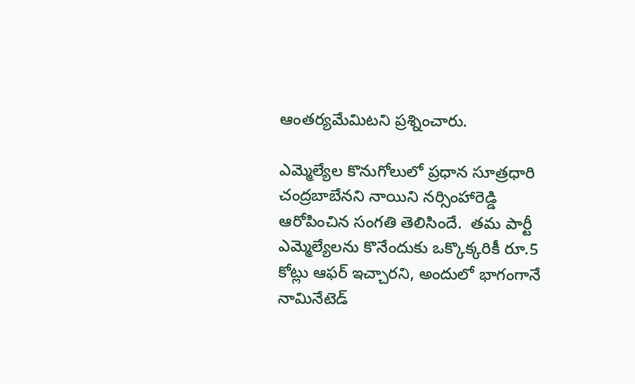ఆంతర్యమేమిటని ప్రశ్నించారు.

ఎమ్మెల్యేల కొనుగోలులో ప్రధాన సూత్రధారి చంద్రబాబేనని నాయిని నర్సింహారెడ్డి ఆరోపించిన సంగతి తెలిసిందే.  తమ పార్టీ ఎమ్మెల్యేలను కొనేందుకు ఒక్కొక్కరికీ రూ.5 కోట్లు ఆఫర్ ఇచ్చారని, అందులో భాగంగానే నామినేటెడ్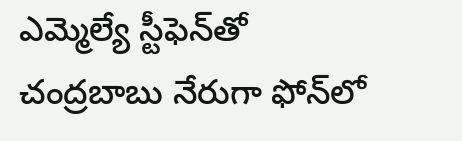ఎమ్మెల్యే స్టీఫెన్‌తో చంద్రబాబు నేరుగా ఫోన్‌లో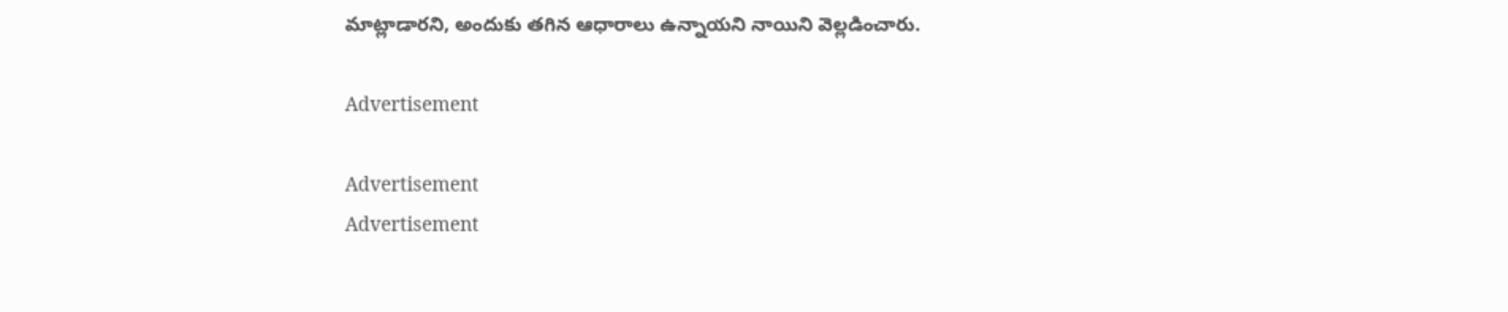మాట్లాడారని, అందుకు తగిన ఆధారాలు ఉన్నాయని నాయిని వెల్లడించారు.

Advertisement

Advertisement
Advertisement